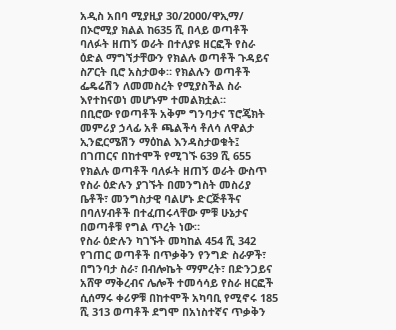አዲስ አበባ ሚያዚያ 30/2000/ዋኢማ/ በኦሮሚያ ክልል ከ635 ሺ በላይ ወጣቶች ባለፉት ዘጠኝ ወራት በተለያዩ ዘርፎች የስራ ዕድል ማግኘታቸውን የክልሉ ወጣቶች ጉዳይና ስፖርት ቢሮ አስታወቀ። የክልሉን ወጣቶች ፌዴሬሽን ለመመስረት የሚያስችል ስራ እየተከናወነ መሆኑም ተመልክቷል።
በቢሮው የወጣቶች አቅም ግንባታና ፕሮጄክት መምሪያ ኃላፊ አቶ ጫልችሳ ቶለሳ ለዋልታ ኢንፎርሜሽን ማዕከል እንዳስታወቁት፤ በገጠርና በከተሞች የሚገኙ 639 ሺ 655 የክልሉ ወጣቶች ባለፉት ዘጠኝ ወራት ውስጥ የስራ ዕድሉን ያገኙት በመንግስት መስሪያ ቤቶች፣ መንግስታዊ ባልሆኑ ድርጅቶችና በባለሃብቶች በተፈጠሩላቸው ምቹ ሁኔታና በወጣቶቹ የግል ጥረት ነው።
የስራ ዕድሉን ካገኙት መካከል 454 ሺ 342 የገጠር ወጣቶች በጥቃቅን የንግድ ስራዎች፣ በግንባታ ስራ፣ በብሎኬት ማምረት፣ በድንጋይና አሸዋ ማቅረብና ሌሎች ተመሳሳይ የስራ ዘርፎች ሲሰማሩ ቀሪዎቹ በከተሞች አካባቢ የሚኖሩ 185 ሺ 313 ወጣቶች ደግሞ በአነስተኛና ጥቃቅን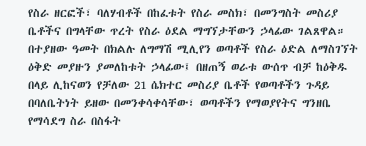የስራ ዘርፎች፣ ባለሃብቶች በከፈቱት የስራ መስክ፣ በመንግስት መስሪያ ቤቶችና በግላቸው ጥረት የስራ ዕደል ማግኘታቸውን ኃላፊው ገልጸዋል።
በተያዘው ዓመት በክልሉ ለግማሽ ሚሊየን ወጣቶች የስራ ዕድል ለማስገኘት ዕቅድ መያዙን ያመለከቱት ኃላፊው፤ በዘጠኝ ወራቱ ውሰጥ ብቻ ከዕቅዱ በላይ ሊከናወን የቻለው 21 ሴክተር መስሪያ ቤቶች የወጣቶችን ጉዳይ በባለቤትነት ይዘው በመንቀሳቀሳቸው፣ ወጣቶችን የማወያየትና ግንዘቤ የማሳደግ ስራ በስፋት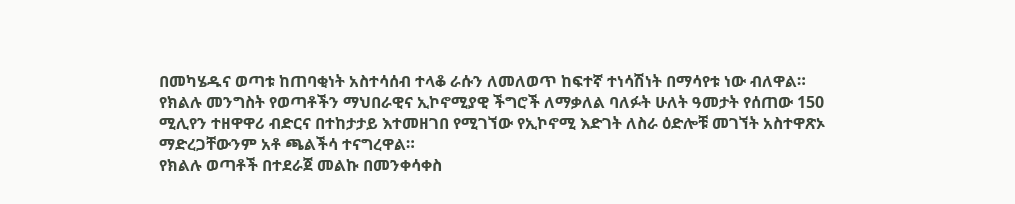በመካሄዱና ወጣቱ ከጠባቂነት አስተሳሰብ ተላቆ ራሱን ለመለወጥ ከፍተኛ ተነሳሽነት በማሳየቱ ነው ብለዋል።
የክልሉ መንግስት የወጣቶችን ማህበራዊና ኢኮኖሚያዊ ችግሮች ለማቃለል ባለፉት ሁለት ዓመታት የሰጠው 150 ሚሊየን ተዘዋዋሪ ብድርና በተከታታይ እተመዘገበ የሚገኘው የኢኮኖሚ እድገት ለስራ ዕድሎቹ መገኘት አስተዋጽኦ ማድረጋቸውንም አቶ ጫልችሳ ተናግረዋል።
የክልሉ ወጣቶች በተደራጀ መልኩ በመንቀሳቀስ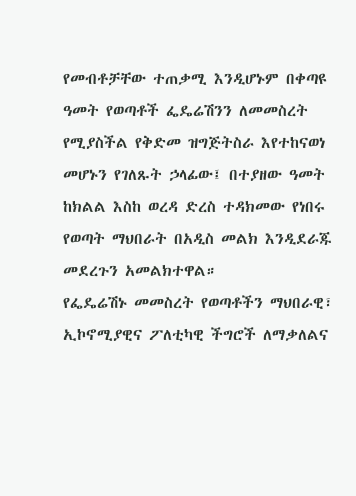የመብቶቻቸው ተጠቃሚ እንዲሆኑም በቀጣዩ ዓመት የወጣቶች ፌዴሬሽንን ለመመስረት የሚያስችል የቅድመ ዝግጅትስራ እየተከናወነ መሆኑን የገለጹት ኃላፊው፤ በተያዘው ዓመት ከክልል እስከ ወረዳ ድረስ ተዳክመው የነበሩ የወጣት ማህበራት በአዲስ መልክ እንዲደራጁ መደረጉን አመልክተዋል።
የፌዴሬሽኑ መመስረት የወጣቶችን ማህበራዊ፣ ኢኮኖሚያዊና ፖለቲካዊ ችግሮች ለማቃለልና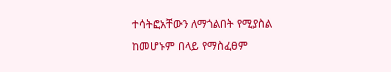ተሳትፎአቸውን ለማጎልበት የሚያስል ከመሆኑም በላይ የማስፈፀም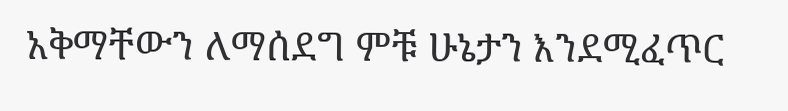አቅማቸውን ለማሰደግ ምቹ ሁኔታን እንደሚፈጥር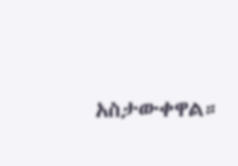አስታውቀዋል።